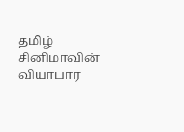தமிழ் சினிமாவின் வியாபார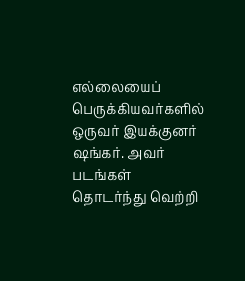எல்லையைப் பெருக்கியவர்களில் ஒருவர் இயக்குனர் ஷங்கர். அவர் படங்கள் தொடர்ந்து வெற்றி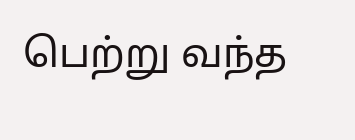பெற்று வந்த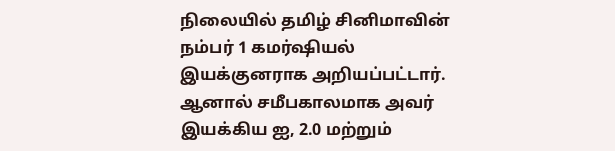நிலையில் தமிழ் சினிமாவின் நம்பர் 1 கமர்ஷியல் இயக்குனராக அறியப்பட்டார். ஆனால் சமீபகாலமாக அவர் இயக்கிய ஐ, 2.0 மற்றும்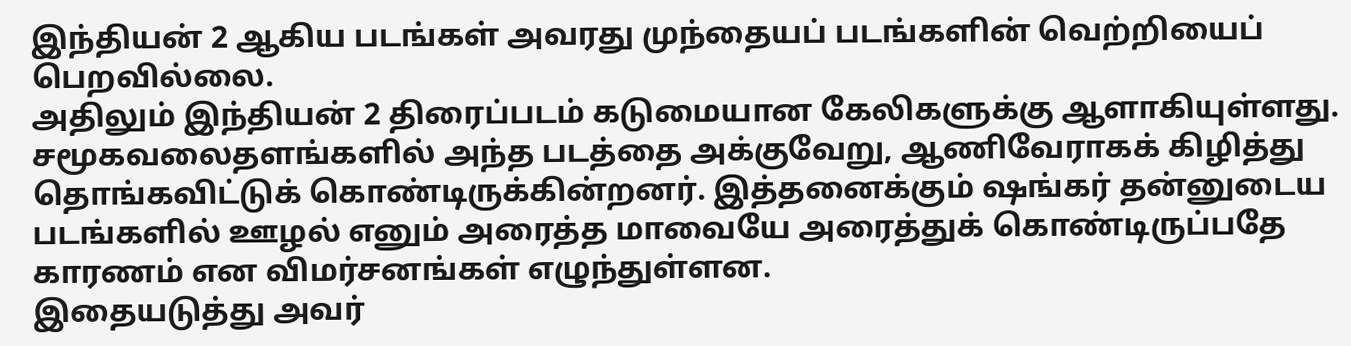இந்தியன் 2 ஆகிய படங்கள் அவரது முந்தையப் படங்களின் வெற்றியைப் பெறவில்லை.
அதிலும் இந்தியன் 2 திரைப்படம் கடுமையான கேலிகளுக்கு ஆளாகியுள்ளது. சமூகவலைதளங்களில் அந்த படத்தை அக்குவேறு, ஆணிவேராகக் கிழித்து தொங்கவிட்டுக் கொண்டிருக்கின்றனர். இத்தனைக்கும் ஷங்கர் தன்னுடைய படங்களில் ஊழல் எனும் அரைத்த மாவையே அரைத்துக் கொண்டிருப்பதே காரணம் என விமர்சனங்கள் எழுந்துள்ளன.
இதையடுத்து அவர்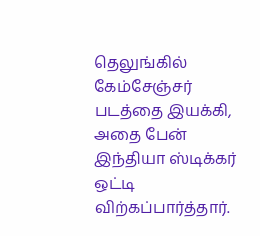தெலுங்கில் கேம்சேஞ்சர் படத்தை இயக்கி, அதை பேன் இந்தியா ஸ்டிக்கர் ஒட்டி விற்கப்பார்த்தார்.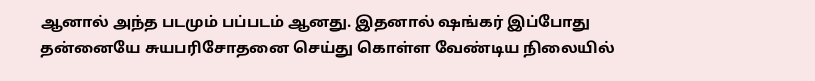ஆனால் அந்த படமும் பப்படம் ஆனது. இதனால் ஷங்கர் இப்போது தன்னையே சுயபரிசோதனை செய்து கொள்ள வேண்டிய நிலையில்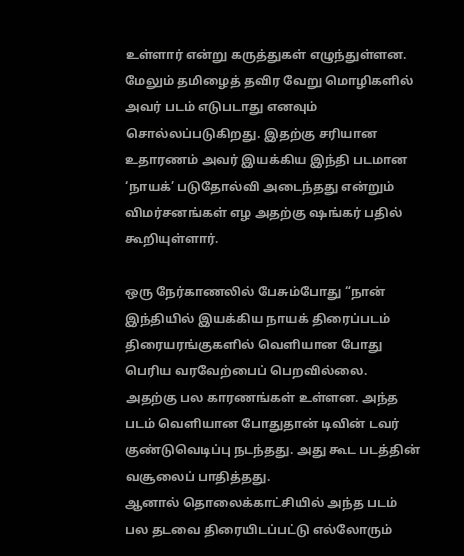உள்ளார் என்று கருத்துகள் எழுந்துள்ளன.
மேலும் தமிழைத் தவிர வேறு மொழிகளில் அவர் படம் எடுபடாது எனவும் சொல்லப்படுகிறது. இதற்கு சரியான உதாரணம் அவர் இயக்கிய இந்தி படமான ‘நாயக்’ படுதோல்வி அடைந்தது என்றும் விமர்சனங்கள் எழ அதற்கு ஷங்கர் பதில் கூறியுள்ளார்.

ஒரு நேர்காணலில் பேசும்போது “நான் இந்தியில் இயக்கிய நாயக் திரைப்படம் திரையரங்குகளில் வெளியான போது பெரிய வரவேற்பைப் பெறவில்லை. அதற்கு பல காரணங்கள் உள்ளன. அந்த படம் வெளியான போதுதான் டிவின் டவர் குண்டுவெடிப்பு நடந்தது. அது கூட படத்தின் வசூலைப் பாதித்தது.
ஆனால் தொலைக்காட்சியில் அந்த படம் பல தடவை திரையிடப்பட்டு எல்லோரும்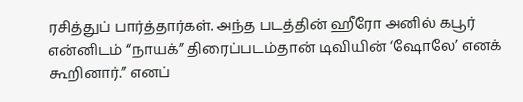ரசித்துப் பார்த்தார்கள். அந்த படத்தின் ஹீரோ அனில் கபூர் என்னிடம் “நாயக்” திரைப்படம்தான் டிவியின் ‘ஷோலே’ எனக் கூறினார்.” எனப்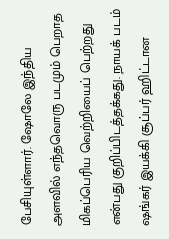பேசியுள்ளார். ஷோலே இந்திய அளவில் எந்தவொரு படமும் பெறாத மிகப்பெரிய வெற்றியைப் பெற்றது என்பது குறிப்பிடத்தக்கது. நாயக் படம் ஷங்கர் இயக்கி சூப்பர் ஹிட்டான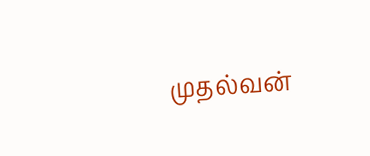முதல்வன்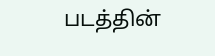படத்தின்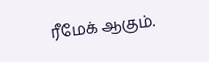ரீமேக் ஆகும்.